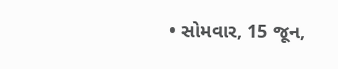• સોમવાર, 15 જૂન,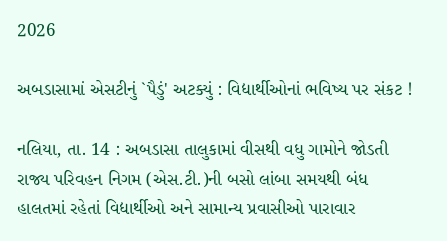2026

અબડાસામાં એસટીનું `પૈડું' અટક્યું : વિદ્યાર્થીઓનાં ભવિષ્ય પર સંકટ !

નલિયા, તા. 14 : અબડાસા તાલુકામાં વીસથી વધુ ગામોને જોડતી રાજ્ય પરિવહન નિગમ (એસ.ટી.)ની બસો લાંબા સમયથી બંધ હાલતમાં રહેતાં વિદ્યાર્થીઓ અને સામાન્ય પ્રવાસીઓ પારાવાર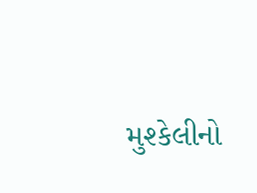મુશ્કેલીનો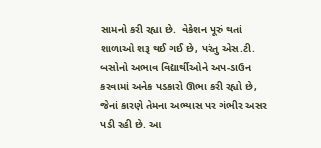સામનો કરી રહ્યા છે.  વેકેશન પૂરું થતાં શાળાઓ શરૂ થઈ ગઈ છે, પરંતુ એસ.ટી. બસોનો અભાવ વિદ્યાર્થીઓને અપ-ડાઉન કરવામાં અનેક પડકારો ઊભા કરી રહ્યો છે, જેનાં કારણે તેમના અભ્યાસ પર ગંભીર અસર પડી રહી છે. આ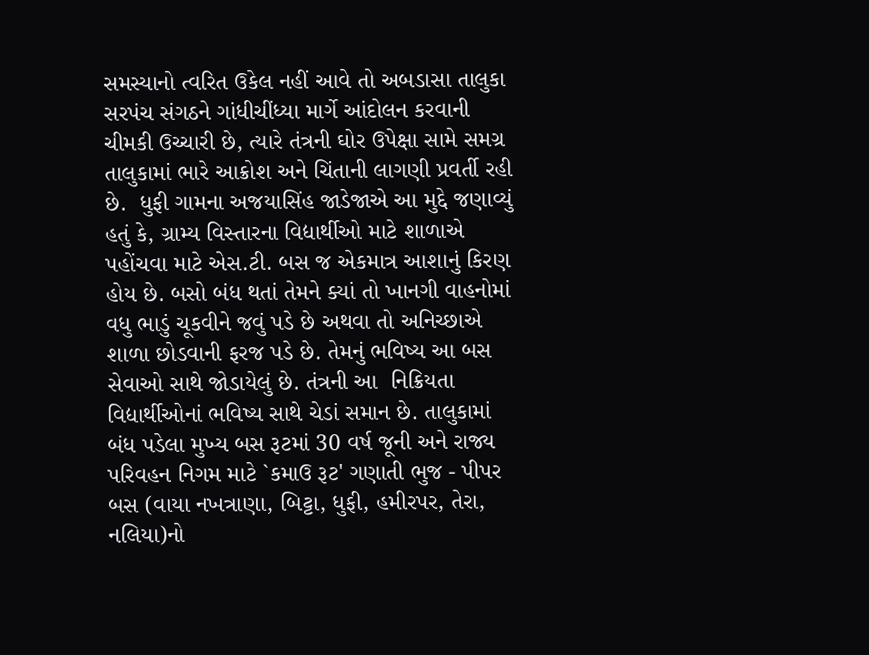સમસ્યાનો ત્વરિત ઉકેલ નહીં આવે તો અબડાસા તાલુકા સરપંચ સંગઠને ગાંધીચીંધ્યા માર્ગે આંદોલન કરવાની ચીમકી ઉચ્ચારી છે, ત્યારે તંત્રની ઘોર ઉપેક્ષા સામે સમગ્ર તાલુકામાં ભારે આક્રોશ અને ચિંતાની લાગણી પ્રવર્તી રહી છે.  ધુફી ગામના અજયાસિંહ જાડેજાએ આ મુદ્દે જણાવ્યું હતું કે, ગ્રામ્ય વિસ્તારના વિદ્યાર્થીઓ માટે શાળાએ પહોંચવા માટે એસ.ટી. બસ જ એકમાત્ર આશાનું કિરણ હોય છે. બસો બંધ થતાં તેમને ક્યાં તો ખાનગી વાહનોમાં વધુ ભાડું ચૂકવીને જવું પડે છે અથવા તો અનિચ્છાએ શાળા છોડવાની ફરજ પડે છે. તેમનું ભવિષ્ય આ બસ સેવાઓ સાથે જોડાયેલું છે. તંત્રની આ  નિક્રિયતા વિદ્યાર્થીઓનાં ભવિષ્ય સાથે ચેડાં સમાન છે. તાલુકામાં બંધ પડેલા મુખ્ય બસ રૂટમાં 30 વર્ષ જૂની અને રાજ્ય પરિવહન નિગમ માટે `કમાઉ રૂટ' ગણાતી ભુજ - પીપર બસ (વાયા નખત્રાણા, બિટ્ટા, ધુફી, હમીરપર, તેરા, નલિયા)નો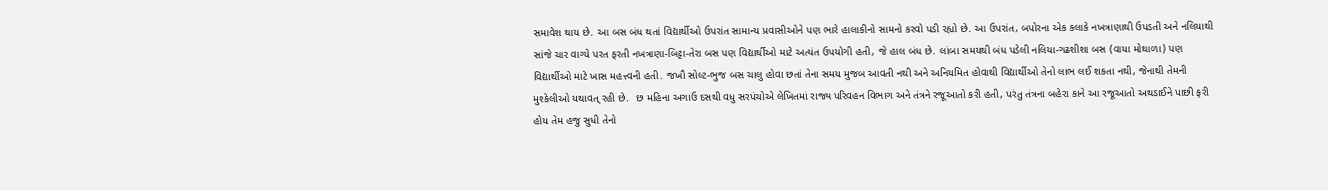સમાવેશ થાય છે. આ બસ બંધ થતાં વિદ્યાર્થીઓ ઉપરાંત સામાન્ય પ્રવાસીઓને પણ ભારે હાલાકીનો સામનો કરવો પડી રહ્યો છે. આ ઉપરાંત, બપોરના એક કલાકે નખત્રાણાથી ઉપડતી અને નલિયાથી સાંજે ચાર વાગ્યે પરત ફરતી નખત્રાણા-બિટ્ટા-તેરા બસ પણ વિદ્યાર્થીઓ માટે અત્યંત ઉપયોગી હતી, જે હાલ બંધ છે. લાંબા સમયથી બંધ પડેલી નલિયા-ગઢશીશા બસ (વાયા મોથાળા) પણ વિદ્યાર્થીઓ માટે ખાસ મહત્ત્વની હતી. જખૌ સોલ્ટ-ભુજ બસ ચાલુ હોવા છતાં તેના સમય મુજબ આવતી નથી અને અનિયમિત હોવાથી વિદ્યાર્થીઓ તેનો લાભ લઈ શકતા નથી, જેનાથી તેમની મુશ્કેલીઓ યથાવત્ રહી છે.  છ મહિના અગાઉ દસથી વધુ સરપંચોએ લેખિતમાં રાજ્ય પરિવહન વિભાગ અને તંત્રને રજૂઆતો કરી હતી, પરંતુ તંત્રના બહેરા કાને આ રજૂઆતો અથડાઈને પાછી ફરી હોય તેમ હજુ સુધી તેનો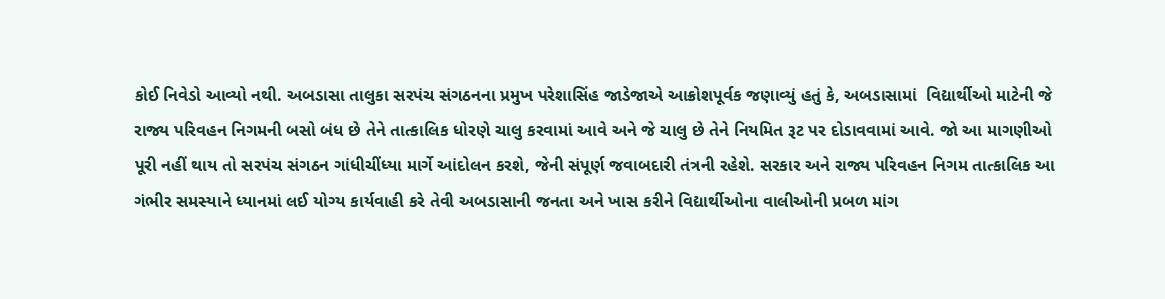કોઈ નિવેડો આવ્યો નથી. અબડાસા તાલુકા સરપંચ સંગઠનના પ્રમુખ પરેશાસિંહ જાડેજાએ આક્રોશપૂર્વક જણાવ્યું હતું કે, અબડાસામાં  વિદ્યાર્થીઓ માટેની જે રાજ્ય પરિવહન નિગમની બસો બંધ છે તેને તાત્કાલિક ધોરણે ચાલુ કરવામાં આવે અને જે ચાલુ છે તેને નિયમિત રૂટ પર દોડાવવામાં આવે. જો આ માગણીઓ પૂરી નહીં થાય તો સરપંચ સંગઠન ગાંધીચીંધ્યા માર્ગે આંદોલન કરશે, જેની સંપૂર્ણ જવાબદારી તંત્રની રહેશે. સરકાર અને રાજ્ય પરિવહન નિગમ તાત્કાલિક આ ગંભીર સમસ્યાને ધ્યાનમાં લઈ યોગ્ય કાર્યવાહી કરે તેવી અબડાસાની જનતા અને ખાસ કરીને વિદ્યાર્થીઓના વાલીઓની પ્રબળ માંગ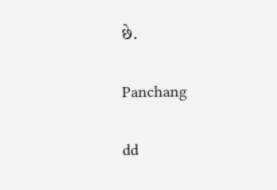છે.

Panchang

dd